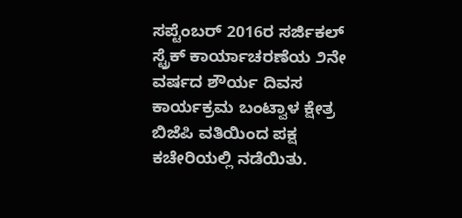ಸಪ್ಟೆಂಬರ್ 2016ರ ಸರ್ಜಿಕಲ್ ಸ್ಟ್ರೆಕ್ ಕಾರ್ಯಾಚರಣೆಯ ೨ನೇ ವರ್ಷದ ಶೌರ್ಯ ದಿವಸ ಕಾರ್ಯಕ್ರಮ ಬಂಟ್ವಾಳ ಕ್ಷೇತ್ರ ಬಿಜೆಪಿ ವತಿಯಿಂದ ಪಕ್ಷ ಕಚೇರಿಯಲ್ಲಿ ನಡೆಯಿತು.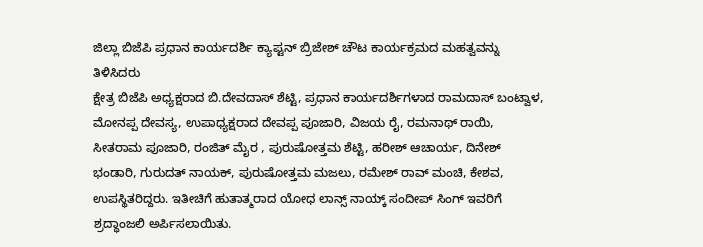ಜಿಲ್ಲಾ ಬಿಜೆಪಿ ಪ್ರಧಾನ ಕಾರ್ಯದರ್ಶಿ ಕ್ಯಾಪ್ಟನ್ ಬ್ರಿಜೇಶ್ ಚೌಟ ಕಾರ್ಯಕ್ರಮದ ಮಹತ್ವವನ್ನು ತಿಳಿಸಿದರು
ಕ್ಷೇತ್ರ ಬಿಜೆಪಿ ಅಧ್ಯಕ್ಷರಾದ ಬಿ.ದೇವದಾಸ್ ಶೆಟ್ಟಿ, ಪ್ರಧಾನ ಕಾರ್ಯದರ್ಶಿಗಳಾದ ರಾಮದಾಸ್ ಬಂಟ್ವಾಳ, ಮೋನಪ್ಪ ದೇವಸ್ಯ, ಉಪಾಧ್ಯಕ್ಷರಾದ ದೇವಪ್ಪ ಪೂಜಾರಿ, ವಿಜಯ ರೈ, ರಮನಾಥ್ ರಾಯಿ, ಸೀತರಾಮ ಪೂಜಾರಿ, ರಂಜಿತ್ ಮೈರ , ಪುರುಷೋತ್ತಮ ಶೆಟ್ಟಿ, ಹರೀಶ್ ಆಚಾರ್ಯ, ದಿನೇಶ್ ಭಂಡಾರಿ, ಗುರುದತ್ ನಾಯಕ್, ಪುರುಷೋತ್ತಮ ಮಜಲು, ರಮೇಶ್ ರಾವ್ ಮಂಚಿ, ಕೇಶವ, ಉಪಸ್ಥಿತರಿದ್ದರು. ಇತೀಚಿಗೆ ಹುತಾತ್ಮರಾದ ಯೋಧ ಲಾನ್ಸ್ ನಾಯ್ಕ್ ಸಂದೀಪ್ ಸಿಂಗ್ ಇವರಿಗೆ ಶ್ರದ್ಧಾಂಜಲಿ ಅರ್ಪಿಸಲಾಯಿತು.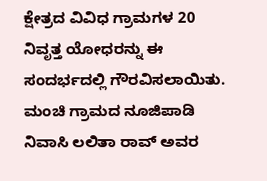ಕ್ಷೇತ್ರದ ವಿವಿಧ ಗ್ರಾಮಗಳ 20 ನಿವೃತ್ತ ಯೋಧರನ್ನು ಈ ಸಂದರ್ಭದಲ್ಲಿ ಗೌರವಿಸಲಾಯಿತು. ಮಂಚಿ ಗ್ರಾಮದ ನೂಜಿಪಾಡಿ ನಿವಾಸಿ ಲಲಿತಾ ರಾವ್ ಅವರ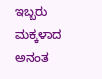ಇಬ್ಬರು ಮಕ್ಕಳಾದ ಅನಂತ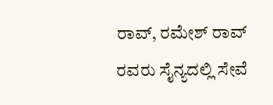ರಾವ್, ರಮೇಶ್ ರಾವ್ ರವರು ಸೈನ್ಯದಲ್ಲಿ ಸೇವೆ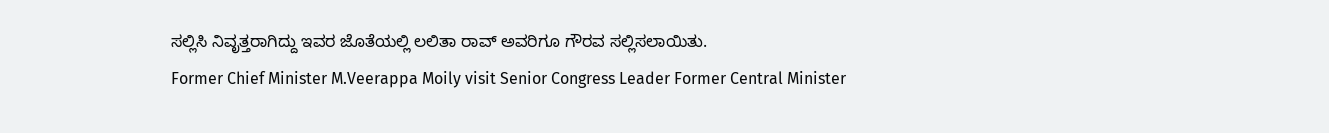ಸಲ್ಲಿಸಿ ನಿವೃತ್ತರಾಗಿದ್ದು ಇವರ ಜೊತೆಯಲ್ಲಿ ಲಲಿತಾ ರಾವ್ ಅವರಿಗೂ ಗೌರವ ಸಲ್ಲಿಸಲಾಯಿತು.
Former Chief Minister M.Veerappa Moily visit Senior Congress Leader Former Central Minister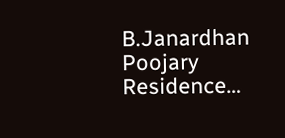B.Janardhan Poojary Residence…